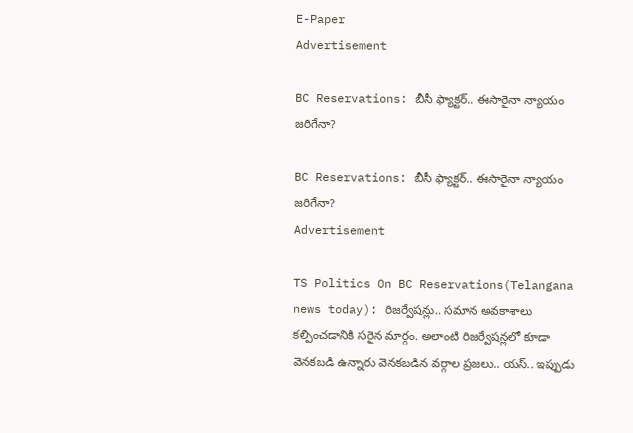E-Paper
Advertisement

BC Reservations: బీసీ ఫ్యాక్టర్.. ఈసారైనా న్యాయం జరిగేనా?

BC Reservations: బీసీ ఫ్యాక్టర్.. ఈసారైనా న్యాయం జరిగేనా?
Advertisement

TS Politics On BC Reservations(Telangana news today): రిజర్వేషన్లు.. సమాన అవకాశాలు కల్పించడానికి సరైన మార్గం. అలాంటి రిజర్వేషన్లలో కూడా వెనకబడి ఉన్నారు వెనకబడిన వర్గాల ప్రజలు.. యస్.. ఇప్పుడు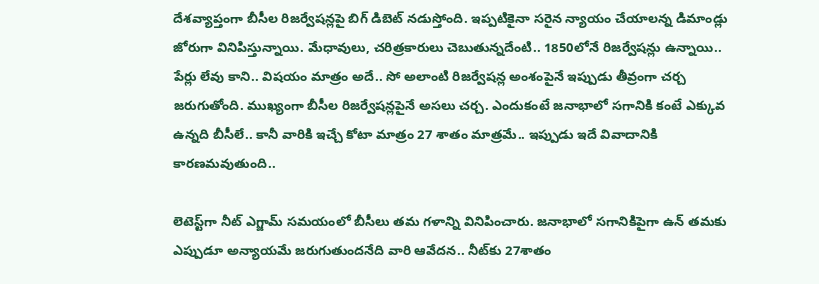దేశవ్యాప్తంగా బీసీల రిజర్వేషన్లపై బిగ్‌ డిబెట్ నడుస్తోంది. ఇప్పటికైనా సరైన న్యాయం చేయాలన్న డిమాండ్లు జోరుగా వినిపిస్తున్నాయి. మేధావులు, చరిత్రకారులు చెబుతున్నదేంటి.. 1850లోనే రిజర్వేషన్లు ఉన్నాయి.. పేర్లు లేవు కాని.. విషయం మాత్రం అదే.. సో అలాంటి రిజర్వేషన్ల అంశంపైనే ఇప్పుడు తీవ్రంగా చర్చ జరుగుతోంది. ముఖ్యంగా బీసీల రిజర్వేషన్లపైనే అసలు చర్చ. ఎందుకంటే జనాభాలో సగానికి కంటే ఎక్కువ ఉన్నది బీసీలే.. కానీ వారికి ఇచ్చే కోటా మాత్రం 27 శాతం మాత్రమే.. ఇప్పుడు ఇదే వివాదానికి కారణమవుతుంది..

లెటెస్ట్‌గా నీట్‌ ఎగ్జామ్‌ సమయంలో బీసీలు తమ గళాన్ని వినిపించారు. జనాభాలో సగానికిపైగా ఉన్ తమకు ఎప్పుడూ అన్యాయమే జరుగుతుందనేది వారి ఆవేదన.. నీట్‌కు 27శాతం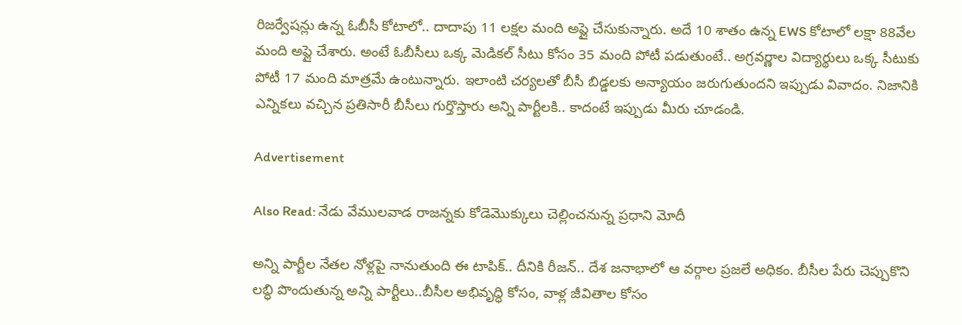రిజర్వేషన్లు ఉన్న ఓబీసీ కోటాలో.. దాదాపు 11 లక్షల మంది అప్లై చేసుకున్నారు. అదే 10 శాతం ఉన్న EWS కోటాలో లక్షా 88వేల మంది అప్లై చేశారు. అంటే ఓబీసీలు ఒక్క మెడికల్‌ సీటు కోసం 35 మంది పోటీ పడుతుంటే.. అగ్రవర్ణాల విద్యార్థులు ఒక్క సీటుకు పోటీ 17 మంది మాత్రమే ఉంటున్నారు. ఇలాంటి చర్యలతో బీసీ బిడ్డలకు అన్యాయం జరుగుతుందని ఇప్పుడు వివాదం. నిజానికి ఎన్నికలు వచ్చిన ప్రతిసారీ బీసీలు గుర్తొస్తారు అన్ని పార్టీలకి.. కాదంటే ఇప్పుడు మీరు చూడండి.

Advertisement

Also Read: నేడు వేములవాడ రాజన్నకు కోడెమొక్కులు చెల్లించనున్న ప్రధాని మోదీ

అన్ని పార్టీల నేతల నోళ్లపై నానుతుంది ఈ టాపిక్.. దీనికి రీజన్.. దేశ జనాభాలో ఆ వర్గాల ప్రజలే అధికం. బీసీల పేరు చెప్పుకొని లబ్ధి పొందుతున్న అన్ని పార్టీలు..బీసీల అభివృద్ధి కోసం, వాళ్ల జీవితాల కోసం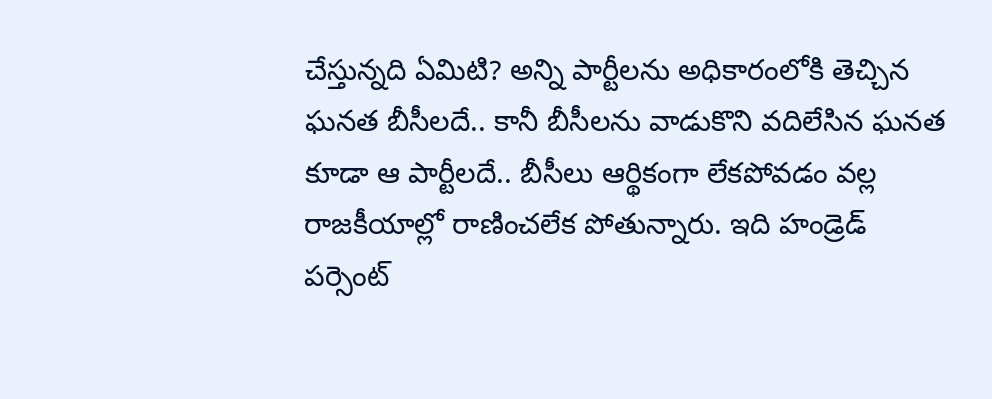చేస్తున్నది ఏమిటి? అన్ని పార్టీలను అధికారంలోకి తెచ్చిన ఘనత బీసీలదే.. కానీ బీసీలను వాడుకొని వదిలేసిన ఘనత కూడా ఆ పార్టీలదే.. బీసీలు ఆర్థికంగా లేకపోవడం వల్ల రాజకీయాల్లో రాణించలేక పోతున్నారు. ఇది హండ్రెడ్ పర్సెంట్‌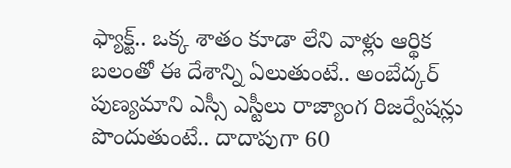ఫ్యాక్ట్.. ఒక్క శాతం కూడా లేని వాళ్లు ఆర్థిక బలంతో ఈ దేశాన్ని ఏలుతుంటే.. అంబేద్కర్ పుణ్యమాని ఎస్సీ ఎస్టీలు రాజ్యాంగ రిజర్వేషన్లు పొందుతుంటే.. దాదాపుగా 60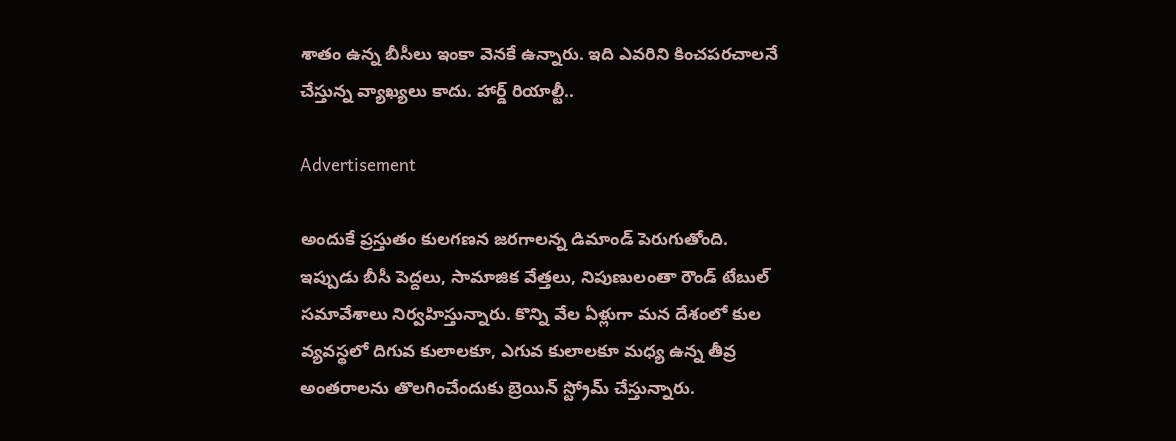శాతం ఉన్న బీసీలు ఇంకా వెనకే ఉన్నారు. ఇది ఎవరిని కించపరచాలనే చేస్తున్న వ్యాఖ్యలు కాదు. హార్డ్ రియాల్టీ..

Advertisement

అందుకే ప్రస్తుతం కులగణన జరగాలన్న డిమాండ్ పెరుగుతోంది. ఇప్పుడు బీసీ పెద్దలు, సామాజిక వేత్తలు, నిపుణులంతా రౌండ్ టేబుల్ సమావేశాలు నిర్వహిస్తున్నారు. కొన్ని వేల ఏళ్లుగా మన దేశంలో కుల వ్యవస్థలో దిగువ కులాలకూ, ఎగువ కులాలకూ మధ్య ఉన్న తీవ్ర అంతరాలను తొలగించేందుకు బ్రెయిన్ స్ట్రోమ్ చేస్తున్నారు.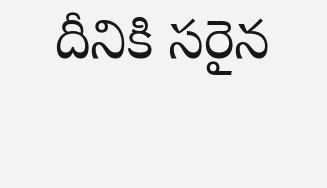దీనికి సరైన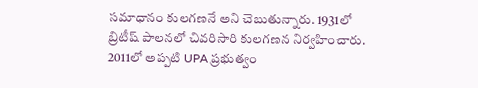సమాధానం కులగణనే అని చెబుతున్నారు. 1931లో బ్రిటీష్‌ పాలనలో చివరిసారి కులగణన నిర్వహించారు. 2011లో అప్పటి UPA ప్రభుత్వం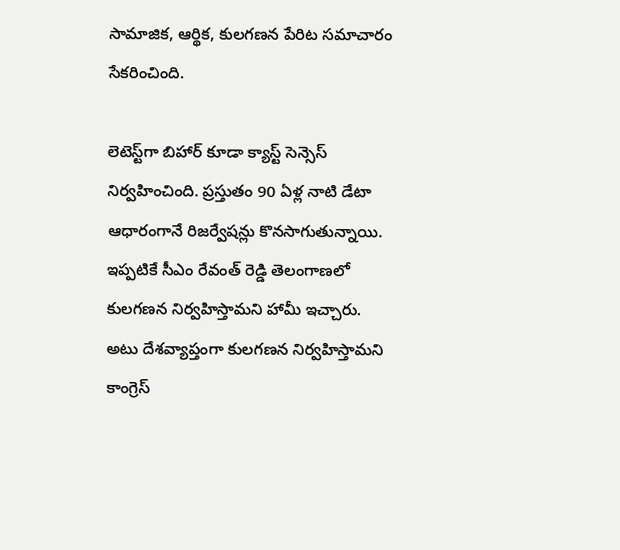సామాజిక, ఆర్థిక, కులగణన పేరిట సమాచారం సేకరించింది.

లెటెస్ట్‌గా బిహార్‌ కూడా క్యాస్ట్ సెన్సెస్‌ నిర్వహించింది. ప్రస్తుతం 90 ఏళ్ల నాటి డేటా ఆధారంగానే రిజర్వేషన్లు కొనసాగుతున్నాయి. ఇప్పటికే సీఎం రేవంత్ రెడ్డి తెలంగాణలో కులగణన నిర్వహిస్తామని హామీ ఇచ్చారు. అటు దేశవ్యాప్తంగా కులగణన నిర్వహిస్తామని కాంగ్రెస్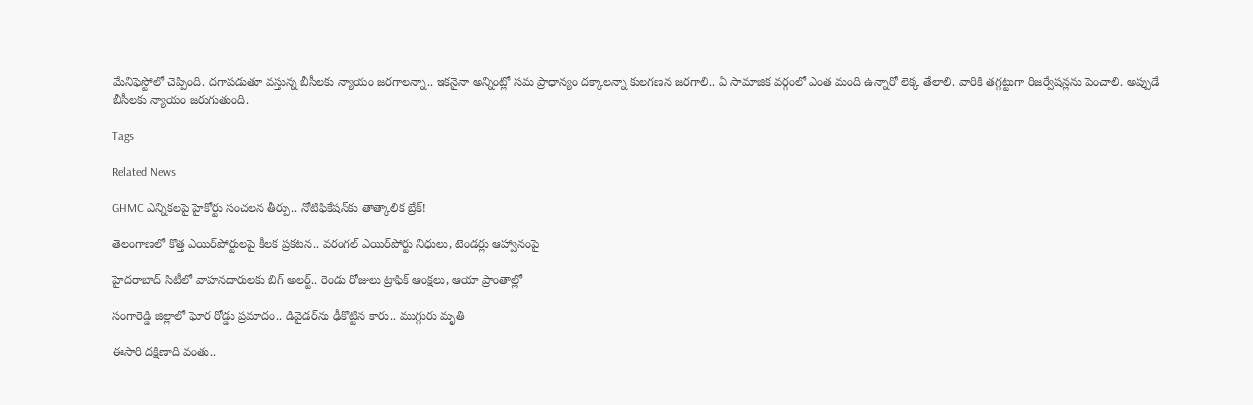మేనిఫెస్టోలో చెప్పింది. దగాపడుతూ వస్తున్న బీసీలకు న్యాయం జరగాలన్నా.. ఇకనైనా అన్నింట్లో సమ ప్రాధాన్యం దక్కాలన్నా కులగణన జరగాలి.. ఏ సామాజిక వర్గంలో ఎంత మంది ఉన్నారో లెక్క తేలాలి. వారికి తగ్గట్టుగా రిజర్వేషన్లను పెంచాలి. అప్పుడే బీసీలకు న్యాయం జరుగుతుంది.

Tags

Related News

GHMC ఎన్నికలపై హైకోర్టు సంచలన తీర్పు.. నోటిఫికేషన్‌కు తాత్కాలిక బ్రేక్!

తెలంగాణలో కొత్త ఎయిర్‌పోర్టులపై కీలక ప్రకటన.. వరంగల్ ఎయిర్‌పోర్టు నిధులు, టెండర్లు ఆహ్వానంపై

హైదరాబాద్ సిటీలో వాహనదారులకు బిగ్ అలర్ట్.. రెండు రోజులు ట్రాఫిక్ ఆంక్షలు, ఆయా ప్రాంతాల్లో

సంగారెడ్డి జిల్లాలో ఘోర రోడ్డు ప్రమాదం.. డివైడర్‌ను ఢీకొట్టిన కారు.. ముగ్గురు మృతి

ఈసారి దక్షిణాది వంతు..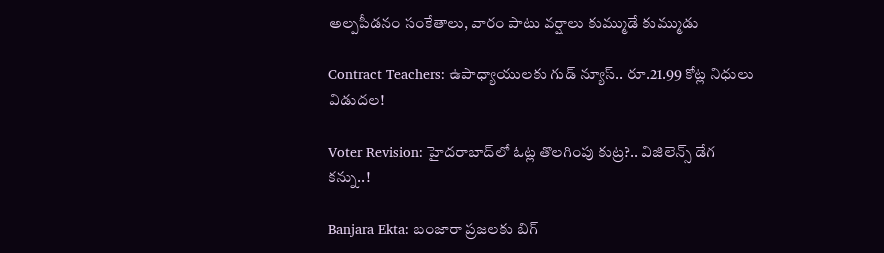అల్పపీడనం సంకేతాలు, వారం పాటు వర్షాలు కుమ్ముడే కుమ్ముడు

Contract Teachers: ఉపాధ్యాయులకు గుడ్ న్యూస్.. రూ.21.99 కోట్ల నిధులు విడుదల!

Voter Revision: హైదరాబాద్‌లో ఓట్ల తొలగింపు కుట్ర?.. విజిలెన్స్ డేగ కన్ను..!

Banjara Ekta: బంజారా ప్రజలకు బిగ్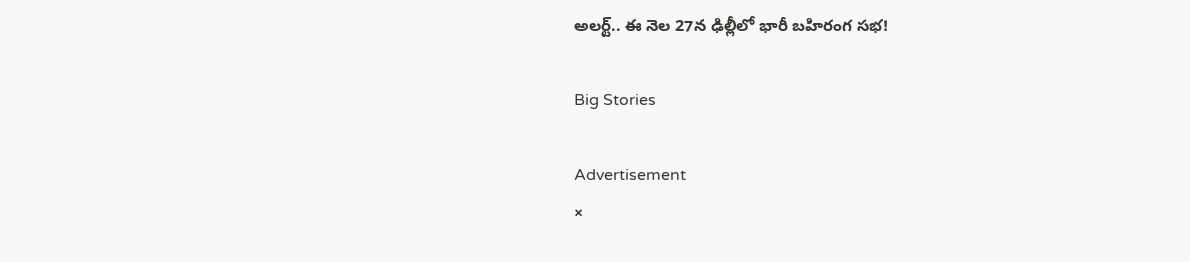అలర్ట్.. ఈ నెల 27న ఢిల్లీలో భారీ బహిరంగ సభ!

Big Stories

Advertisement
×